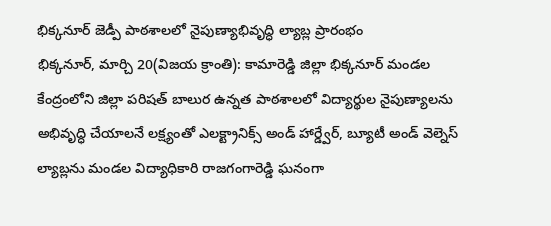భిక్కనూర్ జెడ్పీ పాఠశాలలో నైపుణ్యాభివృద్ధి ల్యాబ్ల ప్రారంభం
భిక్కనూర్, మార్చి 20(విజయ క్రాంతి): కామారెడ్డి జిల్లా భిక్కనూర్ మండల కేంద్రంలోని జిల్లా పరిషత్ బాలుర ఉన్నత పాఠశాలలో విద్యార్థుల నైపుణ్యాలను అభివృద్ధి చేయాలనే లక్ష్యంతో ఎలక్ట్రానిక్స్ అండ్ హార్డ్వేర్, బ్యూటీ అండ్ వెల్నెస్ ల్యాబ్లను మండల విద్యాధికారి రాజగంగారెడ్డి ఘనంగా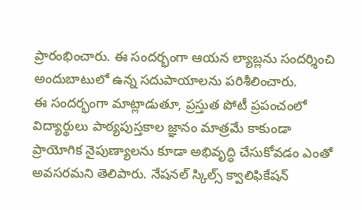ప్రారంభించారు. ఈ సందర్భంగా ఆయన ల్యాబ్లను సందర్శించి అందుబాటులో ఉన్న సదుపాయాలను పరిశీలించారు.
ఈ సందర్భంగా మాట్లాడుతూ, ప్రస్తుత పోటీ ప్రపంచంలో విద్యార్థులు పాఠ్యపుస్తకాల జ్ఞానం మాత్రమే కాకుండా ప్రాయోగిక నైపుణ్యాలను కూడా అభివృద్ధి చేసుకోవడం ఎంతో అవసరమని తెలిపారు. నేషనల్ స్కిల్స్ క్వాలిఫికేషన్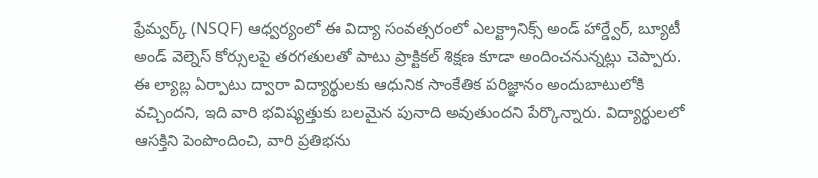ఫ్రేమ్వర్క్ (NSQF) ఆధ్వర్యంలో ఈ విద్యా సంవత్సరంలో ఎలక్ట్రానిక్స్ అండ్ హార్డ్వేర్, బ్యూటీ అండ్ వెల్నెస్ కోర్సులపై తరగతులతో పాటు ప్రాక్టికల్ శిక్షణ కూడా అందించనున్నట్లు చెప్పారు.
ఈ ల్యాబ్ల ఏర్పాటు ద్వారా విద్యార్థులకు ఆధునిక సాంకేతిక పరిజ్ఞానం అందుబాటులోకి వచ్చిందని, ఇది వారి భవిష్యత్తుకు బలమైన పునాది అవుతుందని పేర్కొన్నారు. విద్యార్థులలో ఆసక్తిని పెంపొందించి, వారి ప్రతిభను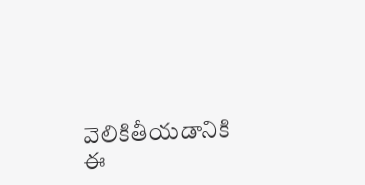వెలికితీయడానికి ఈ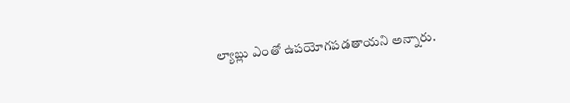ల్యాబ్లు ఎంతో ఉపయోగపడతాయని అన్నారు.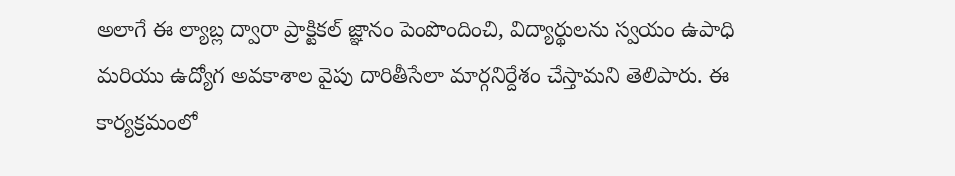అలాగే ఈ ల్యాబ్ల ద్వారా ప్రాక్టికల్ జ్ఞానం పెంపొందించి, విద్యార్థులను స్వయం ఉపాధి మరియు ఉద్యోగ అవకాశాల వైపు దారితీసేలా మార్గనిర్దేశం చేస్తామని తెలిపారు. ఈ కార్యక్రమంలో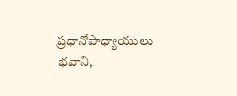ప్రధానోపాధ్యాయులు భవాని,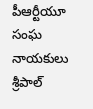పీఆర్టీయూ సంఘ నాయకులు శ్రీపాల్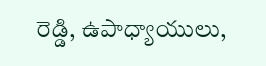రెడ్డి, ఉపాధ్యాయులు,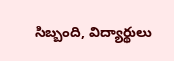సిబ్బంది, విద్యార్థులు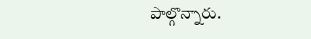పాల్గొన్నారు.